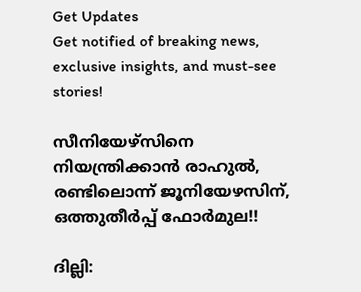Get Updates
Get notified of breaking news, exclusive insights, and must-see stories!

സീനിയേഴ്‌സിനെ നിയന്ത്രിക്കാന്‍ രാഹുല്‍, രണ്ടിലൊന്ന് ജൂനിയേഴസിന്, ഒത്തുതീര്‍പ്പ് ഫോര്‍മുല!!

ദില്ലി: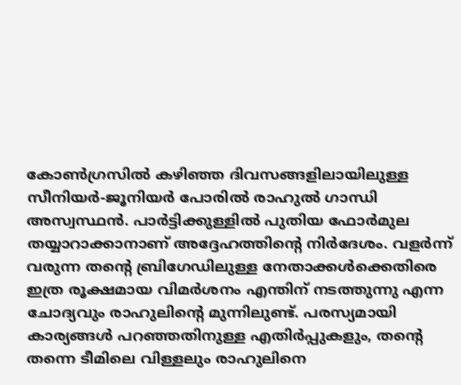കോണ്‍ഗ്രസില്‍ കഴിഞ്ഞ ദിവസങ്ങളിലായിലുള്ള സീനിയര്‍-ജൂനിയര്‍ പോരില്‍ രാഹുല്‍ ഗാന്ധി അസ്വസ്ഥന്‍. പാര്‍ട്ടിക്കുള്ളില്‍ പുതിയ ഫോര്‍മുല തയ്യാറാക്കാനാണ് അദ്ദേഹത്തിന്റെ നിര്‍ദേശം. വളര്‍ന്ന് വരുന്ന തന്റെ ബ്രിഗേഡിലുള്ള നേതാക്കള്‍ക്കെതിരെ ഇത്ര രൂക്ഷമായ വിമര്‍ശനം എന്തിന് നടത്തുന്നു എന്ന ചോദ്യവും രാഹുലിന്റെ മുന്നിലുണ്ട്. പരസ്യമായി കാര്യങ്ങള്‍ പറഞ്ഞതിനുള്ള എതിര്‍പ്പുകളും, തന്റെ തന്നെ ടീമിലെ വിള്ളലും രാഹുലിനെ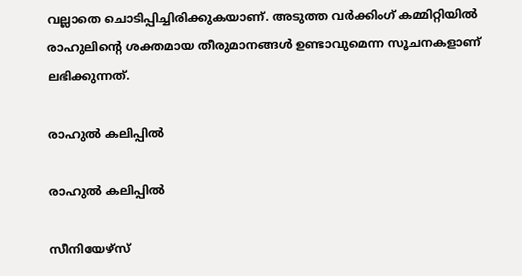വല്ലാതെ ചൊടിപ്പിച്ചിരിക്കുകയാണ്. അടുത്ത വര്‍ക്കിംഗ് കമ്മിറ്റിയില്‍ രാഹുലിന്റെ ശക്തമായ തീരുമാനങ്ങള്‍ ഉണ്ടാവുമെന്ന സൂചനകളാണ് ലഭിക്കുന്നത്.

രാഹുല്‍ കലിപ്പില്‍

രാഹുല്‍ കലിപ്പില്‍

സീനിയേഴ്‌സ്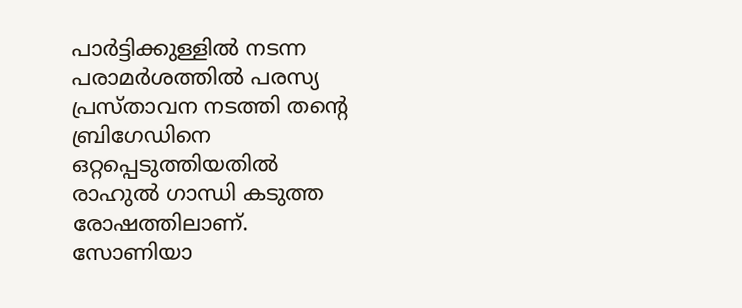പാര്‍ട്ടിക്കുള്ളില്‍ നടന്ന പരാമര്‍ശത്തില്‍ പരസ്യ പ്രസ്താവന നടത്തി തന്റെ ബ്രിഗേഡിനെ ഒറ്റപ്പെടുത്തിയതില്‍ രാഹുല്‍ ഗാന്ധി കടുത്ത രോഷത്തിലാണ്. സോണിയാ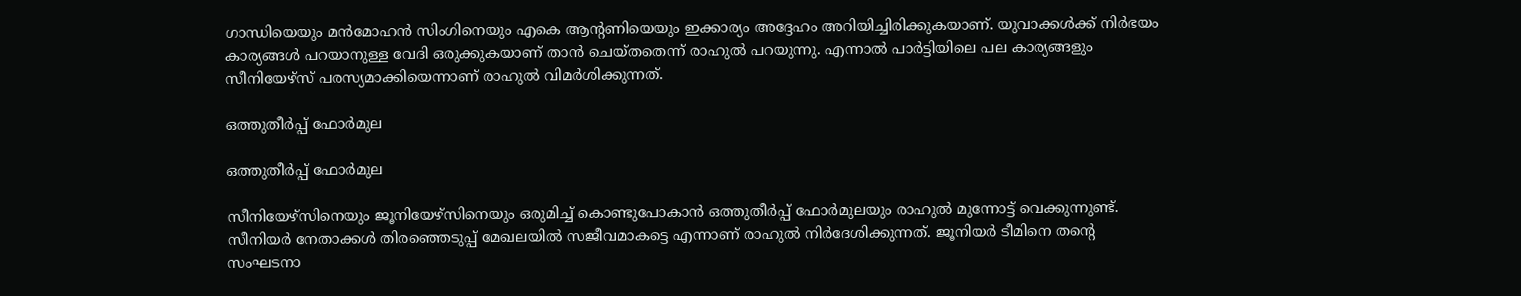ഗാന്ധിയെയും മന്‍മോഹന്‍ സിംഗിനെയും എകെ ആന്റണിയെയും ഇക്കാര്യം അദ്ദേഹം അറിയിച്ചിരിക്കുകയാണ്. യുവാക്കള്‍ക്ക് നിര്‍ഭയം കാര്യങ്ങള്‍ പറയാനുള്ള വേദി ഒരുക്കുകയാണ് താന്‍ ചെയ്തതെന്ന് രാഹുല്‍ പറയുന്നു. എന്നാല്‍ പാര്‍ട്ടിയിലെ പല കാര്യങ്ങളും സീനിയേഴ്‌സ് പരസ്യമാക്കിയെന്നാണ് രാഹുല്‍ വിമര്‍ശിക്കുന്നത്.

ഒത്തുതീര്‍പ്പ് ഫോര്‍മുല

ഒത്തുതീര്‍പ്പ് ഫോര്‍മുല

സീനിയേഴ്‌സിനെയും ജൂനിയേഴ്‌സിനെയും ഒരുമിച്ച് കൊണ്ടുപോകാന്‍ ഒത്തുതീര്‍പ്പ് ഫോര്‍മുലയും രാഹുല്‍ മുന്നോട്ട് വെക്കുന്നുണ്ട്. സീനിയര്‍ നേതാക്കള്‍ തിരഞ്ഞെടുപ്പ് മേഖലയില്‍ സജീവമാകട്ടെ എന്നാണ് രാഹുല്‍ നിര്‍ദേശിക്കുന്നത്. ജൂനിയര്‍ ടീമിനെ തന്റെ സംഘടനാ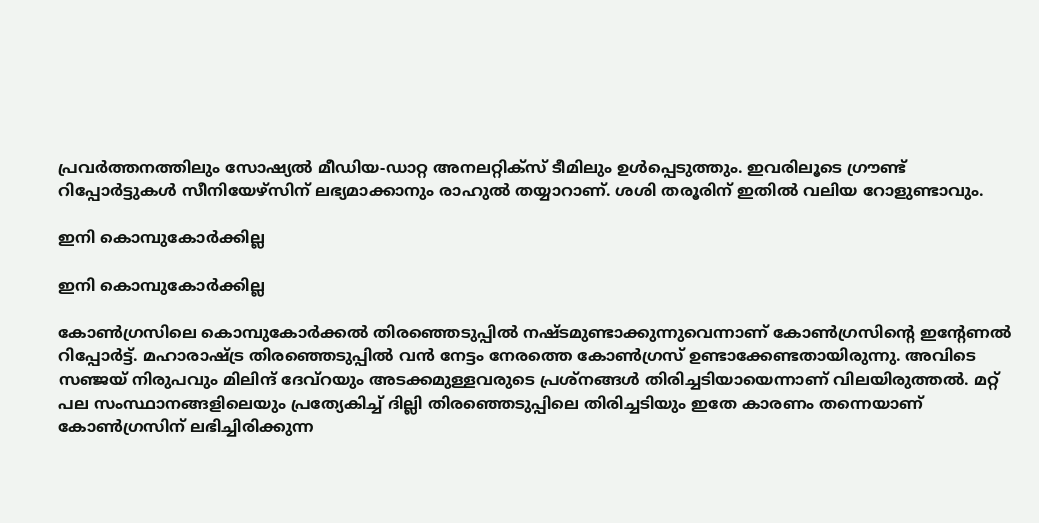പ്രവര്‍ത്തനത്തിലും സോഷ്യല്‍ മീഡിയ-ഡാറ്റ അനലറ്റിക്‌സ് ടീമിലും ഉള്‍പ്പെടുത്തും. ഇവരിലൂടെ ഗ്രൗണ്ട് റിപ്പോര്‍ട്ടുകള്‍ സീനിയേഴ്‌സിന് ലഭ്യമാക്കാനും രാഹുല്‍ തയ്യാറാണ്. ശശി തരൂരിന് ഇതില്‍ വലിയ റോളുണ്ടാവും.

ഇനി കൊമ്പുകോര്‍ക്കില്ല

ഇനി കൊമ്പുകോര്‍ക്കില്ല

കോണ്‍ഗ്രസിലെ കൊമ്പുകോര്‍ക്കല്‍ തിരഞ്ഞെടുപ്പില്‍ നഷ്ടമുണ്ടാക്കുന്നുവെന്നാണ് കോണ്‍ഗ്രസിന്റെ ഇന്റേണല്‍ റിപ്പോര്‍ട്ട്. മഹാരാഷ്ട്ര തിരഞ്ഞെടുപ്പില്‍ വന്‍ നേട്ടം നേരത്തെ കോണ്‍ഗ്രസ് ഉണ്ടാക്കേണ്ടതായിരുന്നു. അവിടെ സഞ്ജയ് നിരുപവും മിലിന്ദ് ദേവ്‌റയും അടക്കമുള്ളവരുടെ പ്രശ്‌നങ്ങള്‍ തിരിച്ചടിയായെന്നാണ് വിലയിരുത്തല്‍. മറ്റ് പല സംസ്ഥാനങ്ങളിലെയും പ്രത്യേകിച്ച് ദില്ലി തിരഞ്ഞെടുപ്പിലെ തിരിച്ചടിയും ഇതേ കാരണം തന്നെയാണ് കോണ്‍ഗ്രസിന് ലഭിച്ചിരിക്കുന്ന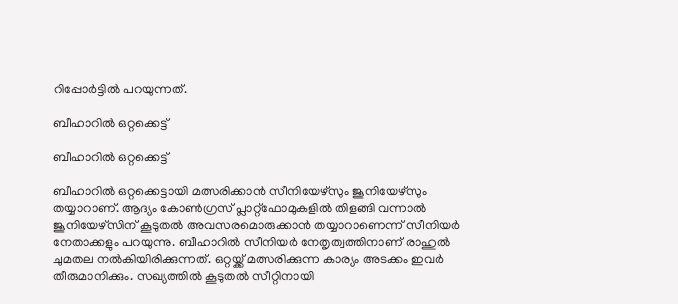റിപ്പോര്‍ട്ടില്‍ പറയുന്നത്.

ബീഹാറില്‍ ഒറ്റക്കെട്ട്

ബീഹാറില്‍ ഒറ്റക്കെട്ട്

ബീഹാറില്‍ ഒറ്റക്കെട്ടായി മത്സരിക്കാന്‍ സീനിയേഴ്‌സും ജൂനിയേഴ്‌സും തയ്യാറാണ്. ആദ്യം കോണ്‍ഗ്രസ് പ്ലാറ്റ്‌ഫോമുകളില്‍ തിളങ്ങി വന്നാല്‍ ജൂനിയേഴ്‌സിന് കൂടുതല്‍ അവസരമൊരുക്കാന്‍ തയ്യാറാണെന്ന് സീനിയര്‍ നേതാക്കളും പറയുന്നു. ബീഹാറില്‍ സീനിയര്‍ നേതൃത്വത്തിനാണ് രാഹുല്‍ ചുമതല നല്‍കിയിരിക്കുന്നത്. ഒറ്റയ്ക്ക് മത്സരിക്കുന്ന കാര്യം അടക്കം ഇവര്‍ തീരുമാനിക്കും. സഖ്യത്തില്‍ കൂടുതല്‍ സീറ്റിനായി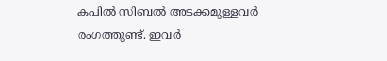കപില്‍ സിബല്‍ അടക്കമുള്ളവര്‍ രംഗത്തുണ്ട്. ഇവര്‍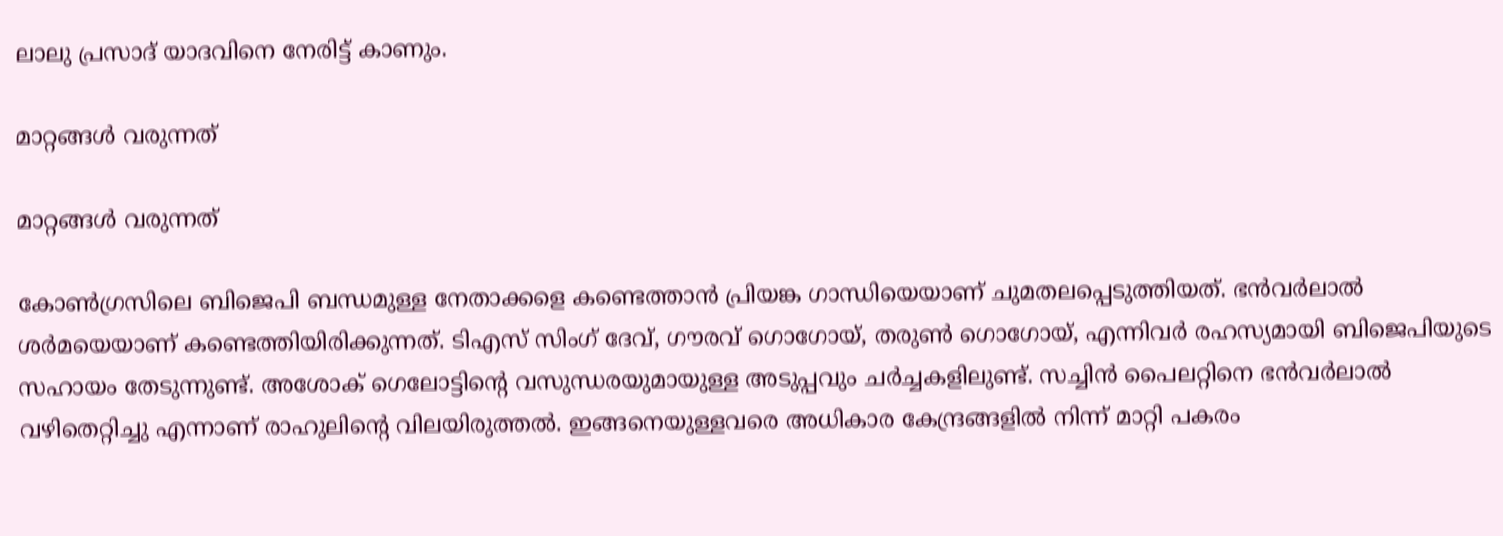ലാലു പ്രസാദ് യാദവിനെ നേരിട്ട് കാണും.

മാറ്റങ്ങള്‍ വരുന്നത്

മാറ്റങ്ങള്‍ വരുന്നത്

കോണ്‍ഗ്രസിലെ ബിജെപി ബന്ധമുള്ള നേതാക്കളെ കണ്ടെത്താന്‍ പ്രിയങ്ക ഗാന്ധിയെയാണ് ചുമതലപ്പെടുത്തിയത്. ഭന്‍വര്‍ലാല്‍ ശര്‍മയെയാണ് കണ്ടെത്തിയിരിക്കുന്നത്. ടിഎസ് സിംഗ് ദേവ്, ഗൗരവ് ഗൊഗോയ്, തരുണ്‍ ഗൊഗോയ്, എന്നിവര്‍ രഹസ്യമായി ബിജെപിയുടെ സഹായം തേടുന്നുണ്ട്. അശോക് ഗെലോട്ടിന്റെ വസുന്ധരയുമായുള്ള അടുപ്പവും ചര്‍ച്ചകളിലുണ്ട്. സച്ചിന്‍ പൈലറ്റിനെ ഭന്‍വര്‍ലാല്‍ വഴിതെറ്റിച്ചു എന്നാണ് രാഹുലിന്റെ വിലയിരുത്തല്‍. ഇങ്ങനെയുള്ളവരെ അധികാര കേന്ദ്രങ്ങളില്‍ നിന്ന് മാറ്റി പകരം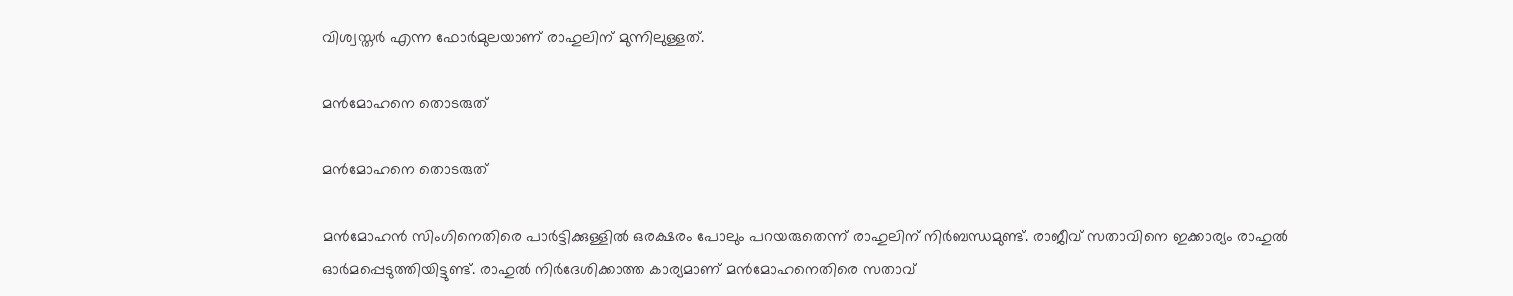വിശ്വസ്തര്‍ എന്ന ഫോര്‍മുലയാണ് രാഹുലിന് മുന്നിലുള്ളത്.

മന്‍മോഹനെ തൊടരുത്

മന്‍മോഹനെ തൊടരുത്

മന്‍മോഹന്‍ സിംഗിനെതിരെ പാര്‍ട്ടിക്കുള്ളില്‍ ഒരക്ഷരം പോലും പറയരുതെന്ന് രാഹുലിന് നിര്‍ബന്ധമുണ്ട്. രാജീവ് സതാവിനെ ഇക്കാര്യം രാഹുല്‍ ഓര്‍മപ്പെടുത്തിയിട്ടുണ്ട്. രാഹുല്‍ നിര്‍ദേശിക്കാത്ത കാര്യമാണ് മന്‍മോഹനെതിരെ സതാവ്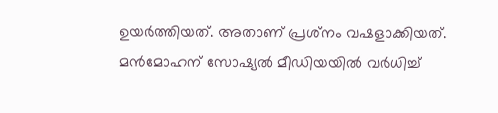ഉയര്‍ത്തിയത്. അതാണ് പ്രശ്‌നം വഷളാക്കിയത്. മന്‍മോഹന് സോഷ്യല്‍ മീഡിയയില്‍ വര്‍ധിച്ച്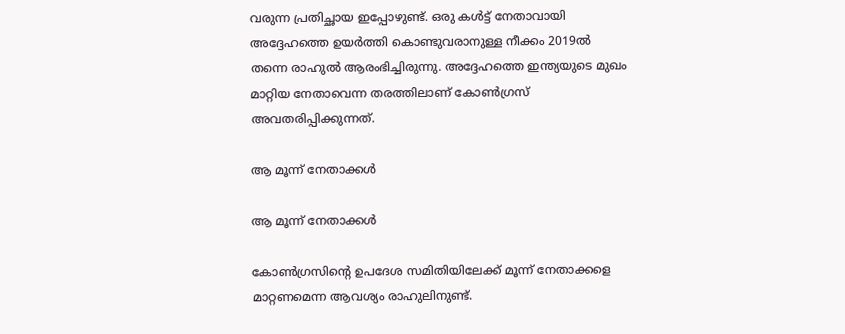വരുന്ന പ്രതിച്ഛായ ഇപ്പോഴുണ്ട്. ഒരു കള്‍ട്ട് നേതാവായി അദ്ദേഹത്തെ ഉയര്‍ത്തി കൊണ്ടുവരാനുള്ള നീക്കം 2019ല്‍ തന്നെ രാഹുല്‍ ആരംഭിച്ചിരുന്നു. അദ്ദേഹത്തെ ഇന്ത്യയുടെ മുഖം മാറ്റിയ നേതാവെന്ന തരത്തിലാണ് കോണ്‍ഗ്രസ് അവതരിപ്പിക്കുന്നത്.

ആ മൂന്ന് നേതാക്കള്‍

ആ മൂന്ന് നേതാക്കള്‍

കോണ്‍ഗ്രസിന്റെ ഉപദേശ സമിതിയിലേക്ക് മൂന്ന് നേതാക്കളെ മാറ്റണമെന്ന ആവശ്യം രാഹുലിനുണ്ട്.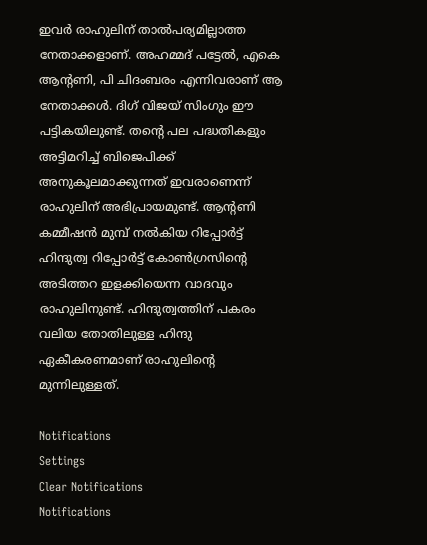ഇവര്‍ രാഹുലിന് താല്‍പര്യമില്ലാത്ത നേതാക്കളാണ്. അഹമ്മദ് പട്ടേല്‍, എകെ ആന്റണി, പി ചിദംബരം എന്നിവരാണ് ആ നേതാക്കള്‍. ദിഗ് വിജയ് സിംഗും ഈ പട്ടികയിലുണ്ട്. തന്റെ പല പദ്ധതികളും അട്ടിമറിച്ച് ബിജെപിക്ക് അനുകൂലമാക്കുന്നത് ഇവരാണെന്ന് രാഹുലിന് അഭിപ്രായമുണ്ട്. ആന്റണി കമ്മീഷന്‍ മുമ്പ് നല്‍കിയ റിപ്പോര്‍ട്ട് ഹിന്ദുത്വ റിപ്പോര്‍ട്ട് കോണ്‍ഗ്രസിന്റെ അടിത്തറ ഇളക്കിയെന്ന വാദവും രാഹുലിനുണ്ട്. ഹിന്ദുത്വത്തിന് പകരം വലിയ തോതിലുള്ള ഹിന്ദു ഏകീകരണമാണ് രാഹുലിന്റെ മുന്നിലുള്ളത്.

Notifications
Settings
Clear Notifications
Notifications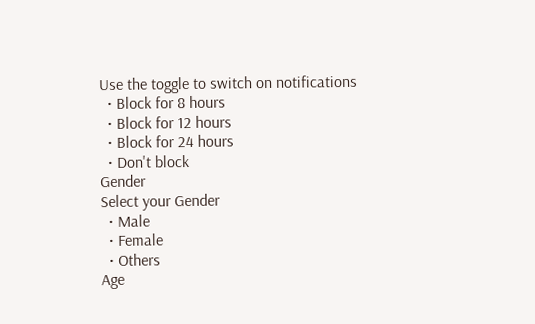Use the toggle to switch on notifications
  • Block for 8 hours
  • Block for 12 hours
  • Block for 24 hours
  • Don't block
Gender
Select your Gender
  • Male
  • Female
  • Others
Age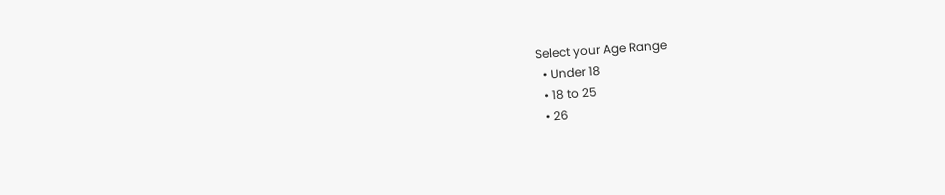Select your Age Range
  • Under 18
  • 18 to 25
  • 26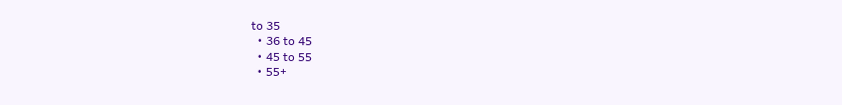to 35
  • 36 to 45
  • 45 to 55
  • 55+